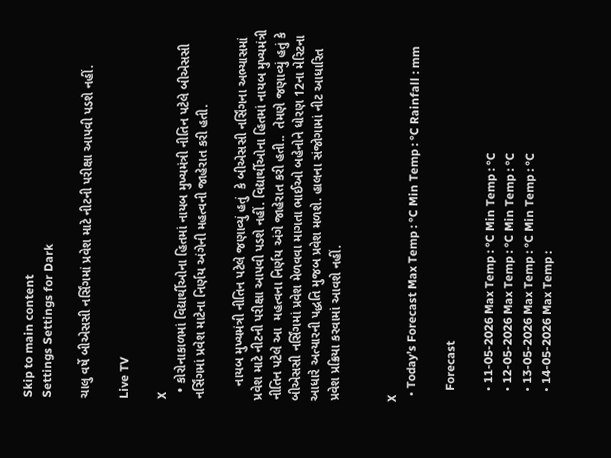Skip to main content
Settings Settings for Dark

ચાલુ વર્ષે બીએસસી નર્સિંગમાં પ્રવેશ માટે નીટની પરીક્ષા આપવી પડશે નહીં.

Live TV

X
  • કોરોનાકાળમાં વિદ્યાર્થીઓના હિતમાં નાયબ મુખ્યમંત્રી નીતિન પટેલે બીએસસી નર્સિંગમાં પ્રવેશ માટેના નિર્ણય અંગેની મહત્વની જાહેરાત કરી હતી.

    નાયબ મુખ્યમંત્રી નીતિન પટેલે જણાવ્યું હતું  કે બીએસસી નર્સિંગના અભ્યાસમાં પ્રવેશ માટે નીટની પરીક્ષા આપવી પડશે નહીં. વિદ્યાર્થીઓના હિતમાં નાયબ મુખ્યમંત્રી નીતિન પટેલે આ  મહત્વના નિર્ણય અંગે જાહેરાત કરી હતી..  તેમણે જણાવ્યું હતું કે બીએસસી નર્સિંગમાં પ્રવેશ મેળવવા માગતા ભાઈઓ બહેનોને ધોરણ 12ના મેરિટના આધારે અત્યારની પદ્ધતિ મુજબ પ્રવેશ મળશે. હાલના સંજોગામાં નીટ આધારિત પ્રવેશ પ્રક્રિયા કરવામાં આવશે નહીં.


X
  • Today’s Forecast Max Temp : °C Min Temp : °C Rainfall : mm

    Forecast

    • 11-05-2026 Max Temp : °C Min Temp : °C
    • 12-05-2026 Max Temp : °C Min Temp : °C
    • 13-05-2026 Max Temp : °C Min Temp : °C
    • 14-05-2026 Max Temp :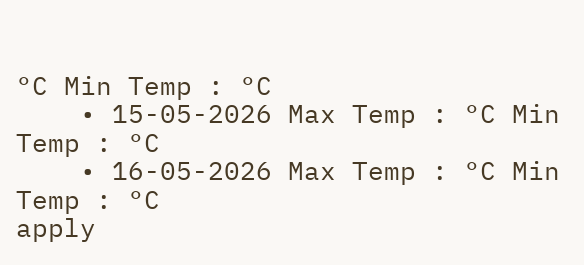°C Min Temp : °C
    • 15-05-2026 Max Temp : °C Min Temp : °C
    • 16-05-2026 Max Temp : °C Min Temp : °C
apply